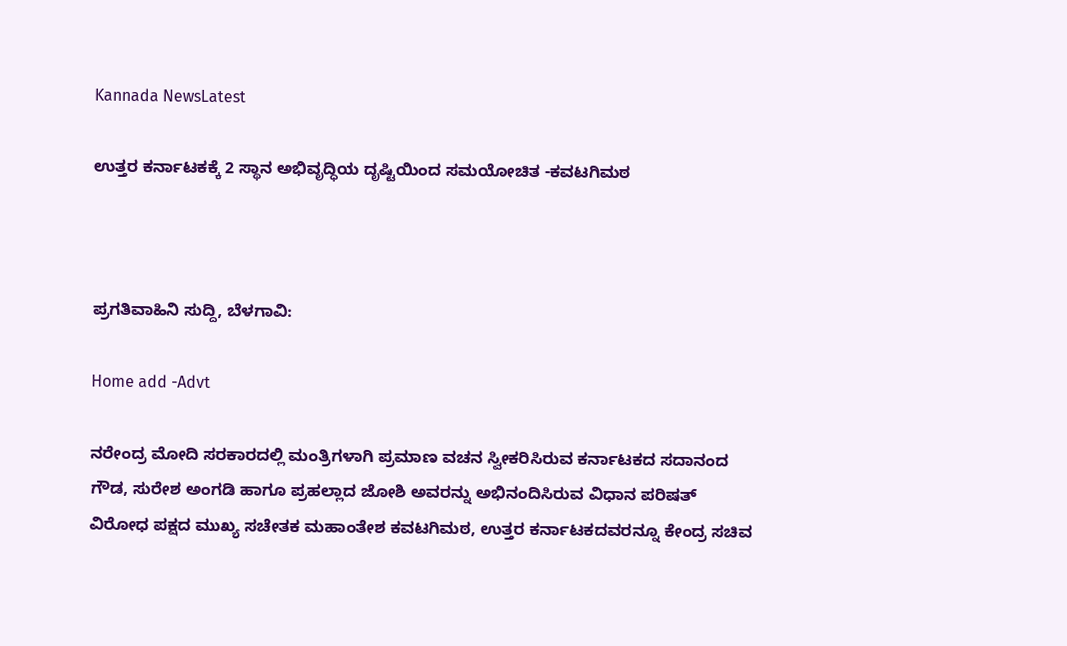Kannada NewsLatest

ಉತ್ತರ ಕರ್ನಾಟಕಕ್ಕೆ 2 ಸ್ಥಾನ ಅಭಿವೃದ್ಧಿಯ ದೃಷ್ಟಿಯಿಂದ ಸಮಯೋಚಿತ -ಕವಟಗಿಮಠ



ಪ್ರಗತಿವಾಹಿನಿ ಸುದ್ದಿ, ಬೆಳಗಾವಿ:

Home add -Advt

ನರೇಂದ್ರ ಮೋದಿ ಸರಕಾರದಲ್ಲಿ ಮಂತ್ರಿಗಳಾಗಿ ಪ್ರಮಾಣ ವಚನ ಸ್ವೀಕರಿಸಿರುವ ಕರ್ನಾಟಕದ ಸದಾನಂದ  ಗೌಡ, ಸುರೇಶ ಅಂಗಡಿ ಹಾಗೂ ಪ್ರಹಲ್ಲಾದ ಜೋಶಿ ಅವರನ್ನು ಅಭಿನಂದಿಸಿರುವ ವಿಧಾನ ಪರಿಷತ್  ವಿರೋಧ ಪಕ್ಷದ ಮುಖ್ಯ ಸಚೇತಕ ಮಹಾಂತೇಶ ಕವಟಗಿಮಠ, ಉತ್ತರ ಕರ್ನಾಟಕದವರನ್ನೂ ಕೇಂದ್ರ ಸಚಿವ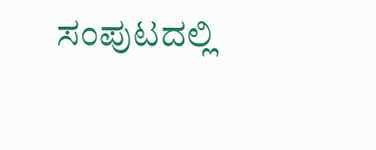ಸಂಪುಟದಲ್ಲಿ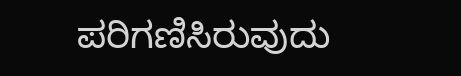ಪರಿಗಣಿಸಿರುವುದು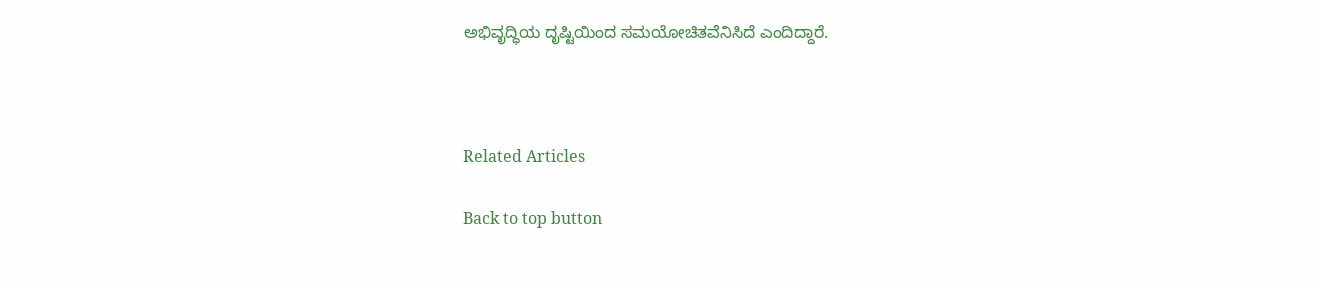ಅಭಿವೃದ್ಧಿಯ ದೃಷ್ಟಿಯಿಂದ ಸಮಯೋಚಿತವೆನಿಸಿದೆ ಎಂದಿದ್ದಾರೆ.



Related Articles

Back to top button